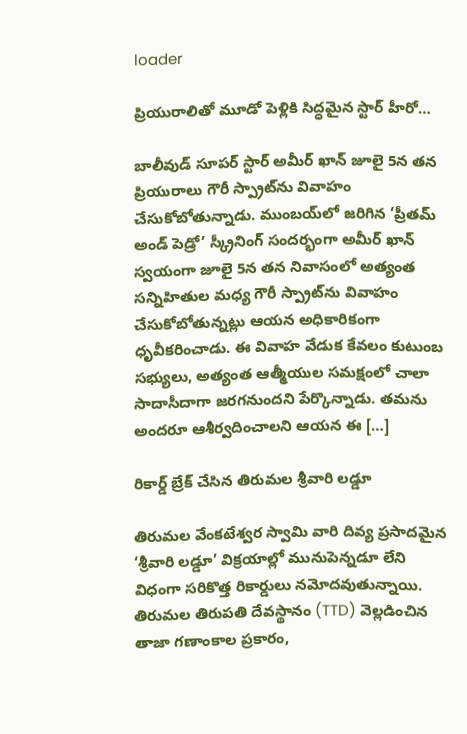loader

ప్రియురాలితో మూడో పెళ్లికి సిద్ధమైన స్టార్ హీరో…

బాలీవుడ్ సూపర్ స్టార్ అమీర్ ఖాన్ జూలై 5న తన ప్రియురాలు గౌరీ స్ప్రాట్‌ను వివాహం చేసుకోబోతున్నాడు. ముంబయ్‌లో జరిగిన ‘ప్రీతమ్ అండ్ పెడ్రో’ స్క్రీనింగ్ సందర్భంగా అమీర్ ఖాన్ స్వయంగా జూలై 5న తన నివాసంలో అత్యంత సన్నిహితుల మధ్య గౌరీ స్ప్రాట్‌ను వివాహం చేసుకోబోతున్నట్లు ఆయన అధికారికంగా ధృవీకరించాడు. ఈ వివాహ వేడుక కేవలం కుటుంబ సభ్యులు, అత్యంత ఆత్మీయుల సమక్షంలో చాలా సాదాసీదాగా జరగనుందని పేర్కొన్నాడు. తమను అందరూ ఆశీర్వదించాలని ఆయన ఈ […]

రికార్డ్ బ్రేక్ చేసిన తిరుమల శ్రీవారి లడ్డూ

తిరుమల వేంకటేశ్వర స్వామి వారి దివ్య ప్రసాదమైన ‘శ్రీవారి లడ్డూ’ విక్రయాల్లో మునుపెన్నడూ లేని విధంగా సరికొత్త రికార్డులు నమోదవుతున్నాయి. తిరుమల తిరుపతి దేవస్థానం (TTD) వెల్లడించిన తాజా గణాంకాల ప్రకారం,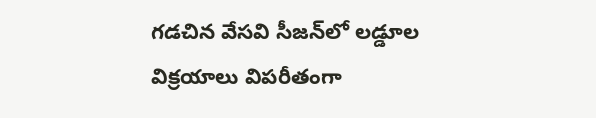గడచిన వేసవి సీజన్‌లో లడ్డూల విక్రయాలు విపరీతంగా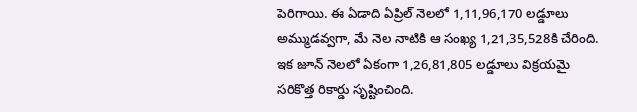పెరిగాయి. ఈ ఏడాది ఏప్రిల్ నెలలో 1,11,96,170 లడ్డూలు అమ్ముడవ్వగా, మే నెల నాటికి ఆ సంఖ్య 1,21,35,528కి చేరింది. ఇక జూన్ నెలలో ఏకంగా 1,26,81,805 లడ్డూలు విక్రయమై సరికొత్త రికార్డు సృష్టించింది.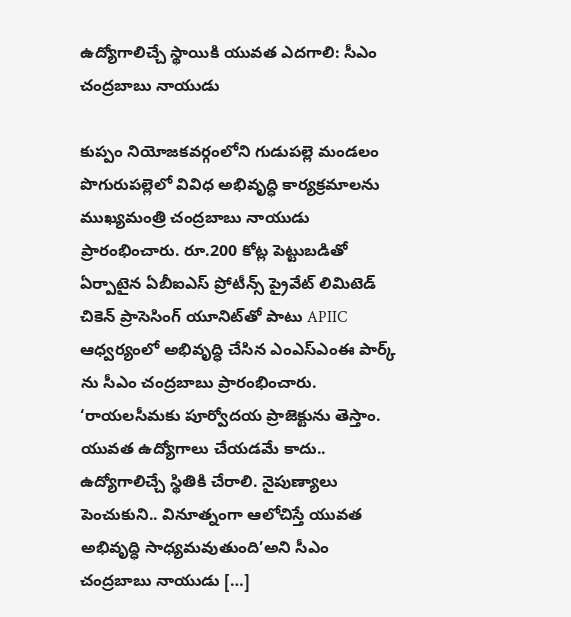ఉద్యోగాలిచ్చే స్థాయికి యువత ఎదగాలి: సీఎం చంద్రబాబు నాయుడు

కుప్పం నియోజకవర్గంలోని గుడుపల్లె మండలం పొగురుపల్లెలో వివిధ అభివృద్ధి కార్యక్రమాలను ముఖ్యమంత్రి చంద్రబాబు నాయుడు ప్రారంభించారు. రూ.200 కోట్ల పెట్టుబడితో ఏర్పాటైన ఏబీఐఎస్ ప్రోటీన్స్ ప్రైవేట్ లిమిటెడ్ చికెన్ ప్రాసెసింగ్ యూనిట్‌తో పాటు APIIC ఆధ్వర్యంలో అభివృద్ధి చేసిన ఎంఎస్‌ఎంఈ పార్క్ ను సీఎం చంద్రబాబు ప్రారంభించారు. ‘రాయలసీమకు పూర్వోదయ ప్రాజెక్టును తెస్తాం. యువత ఉద్యోగాలు చేయడమే కాదు.. ఉద్యోగాలిచ్చే స్థితికి చేరాలి. నైపుణ్యాలు పెంచుకుని.. వినూత్నంగా ఆలోచిస్తే యువత అభివృద్ధి సాధ్యమవుతుంది’అని సీఎం చంద్రబాబు నాయుడు […]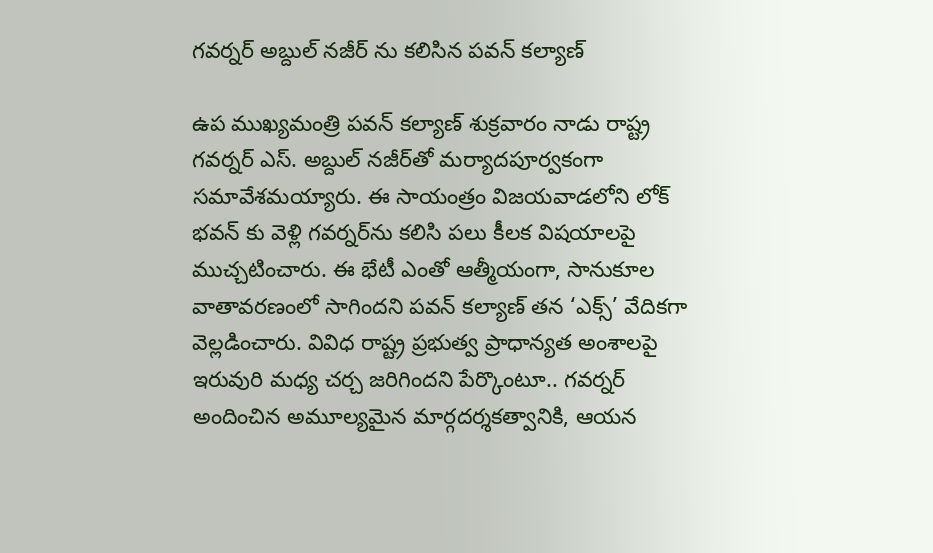గవర్నర్‌ అబ్దుల్ నజీర్‌ ను కలిసిన పవన్ కల్యాణ్

ఉప ముఖ్యమంత్రి పవన్ కల్యాణ్ శుక్రవారం నాడు రాష్ట్ర గవర్నర్ ఎస్. అబ్దుల్ నజీర్‌తో మర్యాదపూర్వకంగా సమావేశమయ్యారు. ఈ సాయంత్రం విజయవాడలోని లోక్ భవన్ కు వెళ్లి గవర్నర్‌ను కలిసి పలు కీలక విషయాలపై ముచ్చటించారు. ఈ భేటీ ఎంతో ఆత్మీయంగా, సానుకూల వాతావరణంలో సాగిందని పవన్ కల్యాణ్ తన ‘ఎక్స్’ వేదికగా వెల్లడించారు. వివిధ రాష్ట్ర ప్రభుత్వ ప్రాధాన్యత అంశాలపై ఇరువురి మధ్య చర్చ జరిగిందని పేర్కొంటూ.. గవర్నర్ అందించిన అమూల్యమైన మార్గదర్శకత్వానికి, ఆయన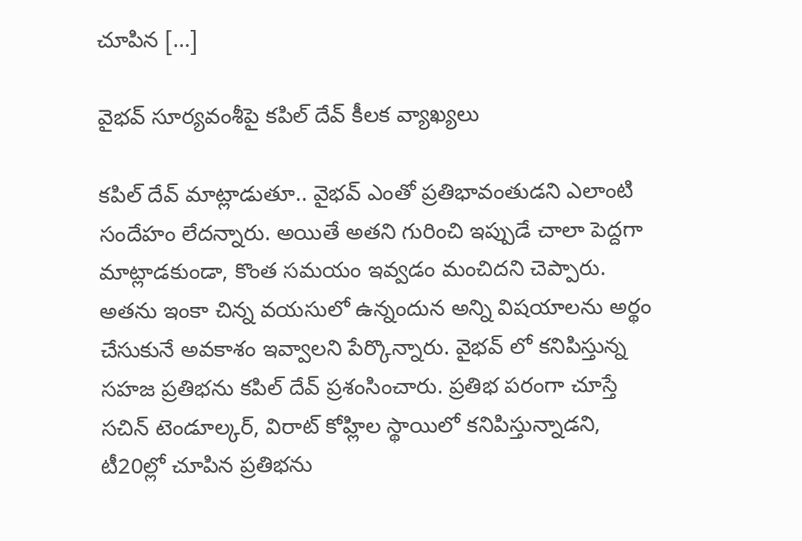చూపిన […]

వైభవ్ సూర్యవంశీపై కపిల్ దేవ్ కీలక వ్యాఖ్యలు

కపిల్ దేవ్ మాట్లాడుతూ.. వైభవ్ ఎంతో ప్రతిభావంతుడని ఎలాంటి సందేహం లేదన్నారు. అయితే అతని గురించి ఇప్పుడే చాలా పెద్దగా మాట్లాడకుండా, కొంత సమయం ఇవ్వడం మంచిదని చెప్పారు. అతను ఇంకా చిన్న వయసులో ఉన్నందున అన్ని విషయాలను అర్థం చేసుకునే అవకాశం ఇవ్వాలని పేర్కొన్నారు. వైభవ్ లో కనిపిస్తున్న సహజ ప్రతిభను కపిల్ దేవ్ ప్రశంసించారు. ప్రతిభ పరంగా చూస్తే సచిన్ టెండూల్కర్, విరాట్ కోహ్లిల స్థాయిలో కనిపిస్తున్నాడని, టీ20ల్లో చూపిన ప్రతిభను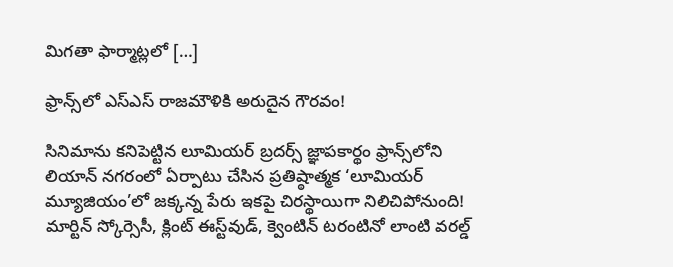మిగతా ఫార్మాట్లలో […]

ఫ్రాన్స్‌లో ఎస్ఎస్ రాజమౌళికి అరుదైన గౌరవం!

సినిమాను కనిపెట్టిన లూమియర్‌ బ్రదర్స్‌ జ్ఞాపకార్థం ఫ్రాన్స్‌లోని లియాన్‌ నగరంలో ఏర్పాటు చేసిన ప్రతిష్ఠాత్మక ‘లూమియర్‌ మ్యూజియం’లో జక్కన్న పేరు ఇకపై చిరస్థాయిగా నిలిచిపోనుంది! మార్టిన్‌ స్కోర్సెసీ, క్లింట్‌ ఈస్ట్‌వుడ్, క్వెంటిన్‌ టరంటినో లాంటి వరల్డ్‌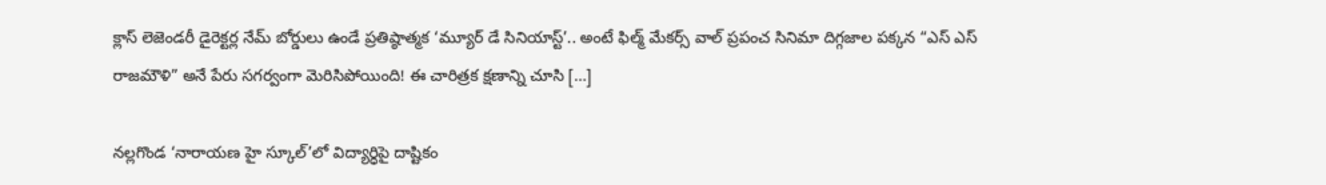క్లాస్ లెజెండరీ డైరెక్టర్ల నేమ్‌ బోర్డులు ఉండే ప్రతిష్ఠాత్మక ‘మ్యూర్‌ డే సినియాస్ట్‌’.. అంటే ఫిల్మ్‌ మేకర్స్‌ వాల్‌ ప్రపంచ సినిమా దిగ్గజాల పక్కన “ఎస్‌ ఎస్‌ రాజమౌళి” అనే పేరు సగర్వంగా మెరిసిపోయింది! ఈ చారిత్రక క్షణాన్ని చూసి […]

న‌ల్ల‌గొండ‌ ‘నారాయణ హై స్కూల్’లో విద్యార్ధిపై దాష్టికం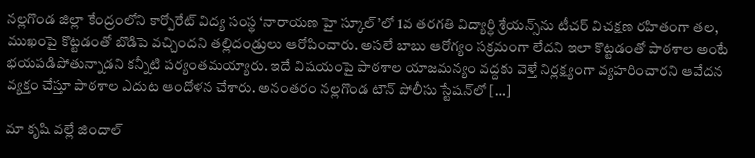నల్లగొండ జిల్లా కేంద్రంలోని కార్పోరేట్ విద్య సంస్థ ‘నారాయణ హై స్కూల్’లో 1వ తరగతి విద్యార్ధి శ్రేయన్స్‌ను టీచర్ విచక్షణ రహితంగా తల, ముఖంపై కొట్టడంతో బొడిపె వచ్చిందని తల్లిదండ్రులు ఆరోపించారు. అసలే బాబు ఆరోగ్యం సక్రమంగా లేదని ఇలా కొట్టడంతో పాఠశాల అంటే భయపడిపోతున్నాడ‌ని కన్నీటి పర్యంతమ‌య్యారు. ఇదే విషయంపై పాఠశాల యాజమన్యం వద్దకు వెళ్తే నిర్లక్ష్యంగా వ్యహరించారని ఆవేదన వ్యక్తం చేస్తూ పాఠశాల ఎదుట ఆందోళన చేశారు. అనంతరం నల్లగొండ టౌన్ పోలీసు స్టేషన్‌లో […]

మా కృషి వల్లే జిందాల్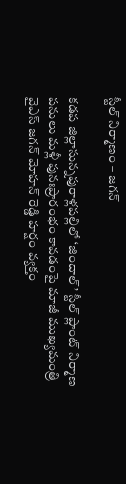స్టీల్ నిర్మాణం – జగన్

కడప జిల్లాసున్నపురాళ్లపల్లిలో ‘జిందాల్’ స్టీల్ ప్లాంట్ నిర్మాణ పనులు మళ్లీ పునఃప్రారంభం కావడంపై మాజీ ముఖ్యమంత్రి వైఎస్ జగన్ మోహన్ రెడ్డి హర్షం వ్యక్తం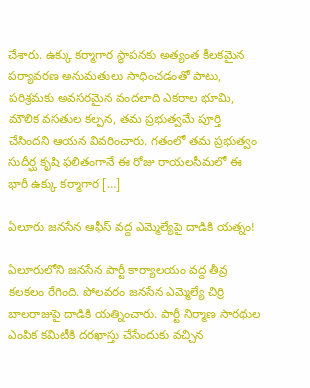చేశారు. ఉక్కు కర్మాగార స్థాపనకు అత్యంత కీలకమైన పర్యావరణ అనుమతులు సాధించడంతో పాటు, పరిశ్రమకు అవసరమైన వందలాది ఎకరాల భూమి, మౌలిక వసతుల కల్పన, తమ ప్రభుత్వమే పూర్తి చేసిందని ఆయన వివరించారు. గతంలో తమ ప్రభుత్వం సుదీర్ఘ కృషి ఫలితంగానే ఈ రోజు రాయలసీమలో ఈ భారీ ఉక్కు కర్మాగార […]

ఏలూరు జనసేన ఆఫీస్‌ వద్ద ఎమ్మెల్యేపై దాడికి యత్నం!

ఏలూరులోని జనసేన పార్టీ కార్యాలయం వద్ద తీవ్ర కలకలం రేగింది. పోలవరం జనసేన ఎమ్మెల్యే చిర్రి బాలరాజుపై దాడికి యత్నించారు. పార్టీ నిర్మాణ సారథుల ఎంపిక కమిటీకి దరఖాస్తు చేసేందుకు వచ్చిన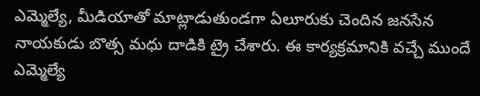ఎమ్మెల్యే, మీడియాతో మాట్లాడుతుండగా ఏలూరుకు చెందిన జనసేన నాయకుడు బొత్స మధు దాడికి ట్రై చేశారు. ఈ కార్యక్రమానికి వచ్చే ముందే ఎమ్మెల్యే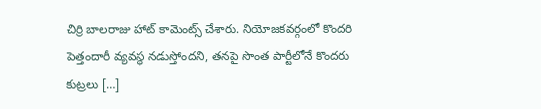చిర్రి బాలరాజు హాట్ కామెంట్స్ చేశారు. నియోజకవర్గంలో కొందరి పెత్తందారీ వ్యవస్థ నడుస్తోందని, తనపై సొంత పార్టీలోనే కొందరు కుట్రలు […]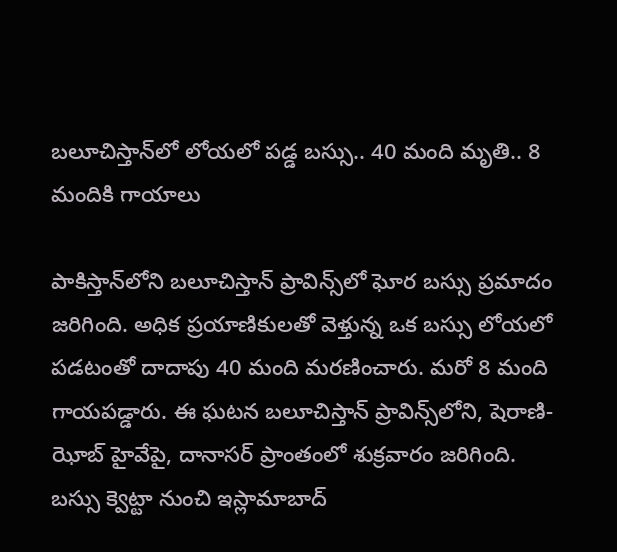బలూచిస్తాన్‌లో లోయలో పడ్డ బస్సు.. 40 మంది మృతి.. 8 మందికి గాయాలు

పాకిస్తాన్‌లోని బలూచిస్తాన్‌ ప్రావిన్స్‌లో ఘోర బస్సు ప్రమాదం జరిగింది. అధిక ప్రయాణికులతో వెళ్తున్న ఒక బస్సు లోయలో పడటంతో దాదాపు 40 మంది మరణించారు. మరో 8 మంది గాయపడ్డారు. ఈ ఘటన బలూచిస్తాన్‌ ప్రావిన్స్‌లోని, షెరాణి-ఝోబ్ హైవేపై, దానాసర్ ప్రాంతంలో శుక్రవారం జరిగింది. బస్సు క్వెట్టా నుంచి ఇస్లామాబాద్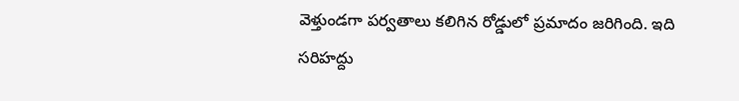వెళ్తుండగా పర్వతాలు కలిగిన రోడ్డులో ప్రమాదం జరిగింది. ఇది సరిహద్దు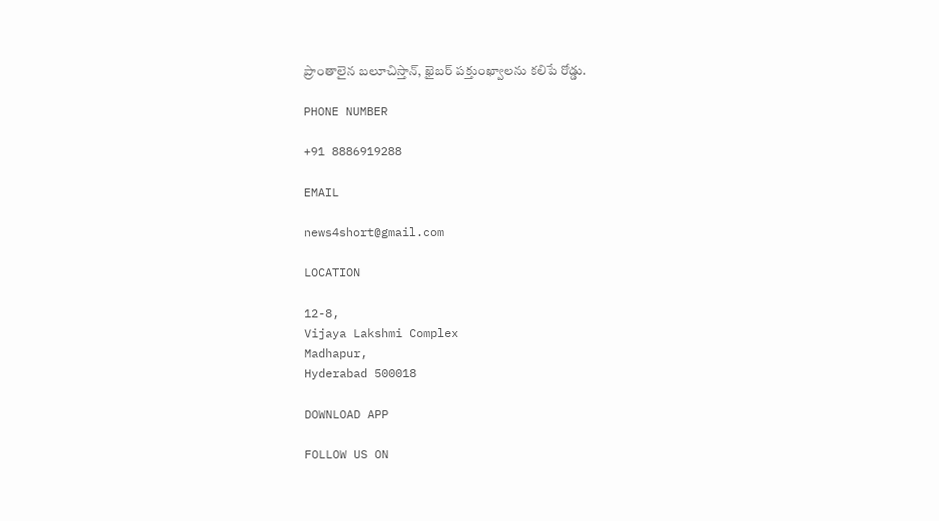ప్రాంతాలైన బలూచిస్తాన్, ఖైబర్ పక్తుంఖ్వాలను కలిపే రోడ్డు.

PHONE NUMBER

+91 8886919288

EMAIL

news4short@gmail.com

LOCATION

12-8,
Vijaya Lakshmi Complex
Madhapur,
Hyderabad 500018

DOWNLOAD APP

FOLLOW US ON